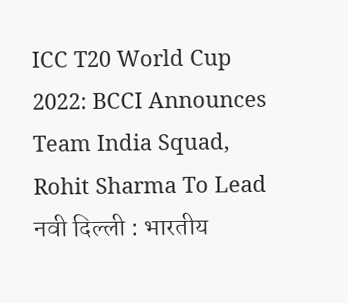ICC T20 World Cup 2022: BCCI Announces Team India Squad, Rohit Sharma To Lead
नवी दिल्ली : भारतीय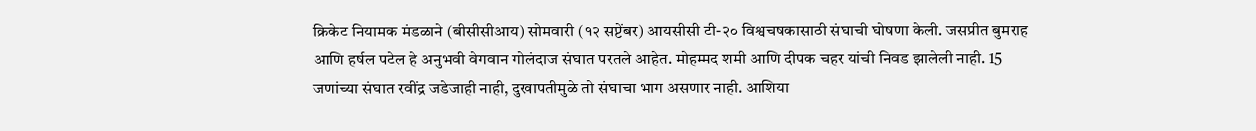क्रिकेट नियामक मंडळाने (बीसीसीआय) सोमवारी (१२ सप्टेंबर) आयसीसी टी-२० विश्वचषकासाठी संघाची घोषणा केली. जसप्रीत बुमराह आणि हर्षल पटेल हे अनुभवी वेगवान गोलंदाज संघात परतले आहेत. मोहम्मद शमी आणि दीपक चहर यांची निवड झालेली नाही. 15 जणांच्या संघात रवींद्र जडेजाही नाही, दुखापतीमुळे तो संघाचा भाग असणार नाही. आशिया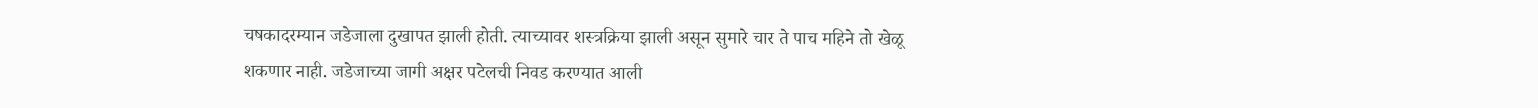चषकादरम्यान जडेजाला दुखापत झाली होती. त्याच्यावर शस्त्रक्रिया झाली असून सुमारे चार ते पाच महिने तो खेळू शकणार नाही. जडेजाच्या जागी अक्षर पटेलची निवड करण्यात आली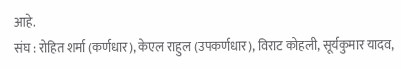आहे.
संघ : रोहित शर्मा (कर्णधार), केएल राहुल (उपकर्णधार), विराट कोहली, सूर्यकुमार यादव,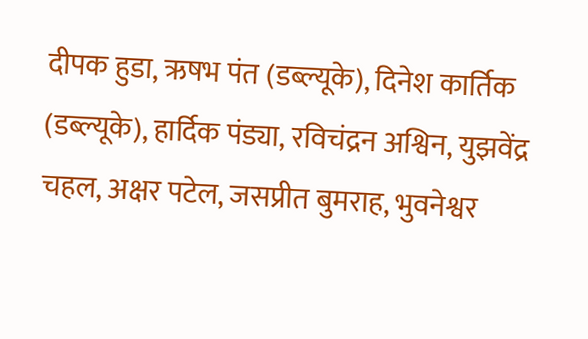दीपक हुडा, ऋषभ पंत (डब्ल्यूके), दिनेश कार्तिक (डब्ल्यूके), हार्दिक पंड्या, रविचंद्रन अश्विन, युझवेंद्र चहल, अक्षर पटेल, जसप्रीत बुमराह, भुवनेश्वर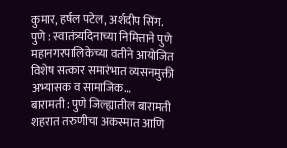कुमार, हर्षल पटेल, अर्शदीप सिंग.
पुणे : स्वातंत्र्यदिनाच्या निमित्ताने पुणे महानगरपालिकेच्या वतीने आयोजित विशेष सत्कार समारंभात व्यसनमुक्ती अभ्यासक व सामाजिक…
बारामती : पुणे जिल्ह्यातील बारामती शहरात तरुणीचा अकस्मात आणि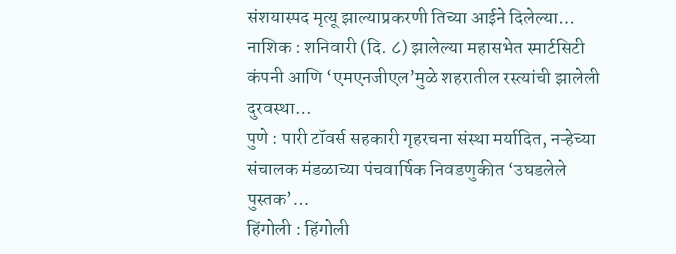संशयास्पद मृत्यू झाल्याप्रकरणी तिच्या आईने दिलेल्या…
नाशिक : शनिवारी (दि. ८) झालेल्या महासभेत स्मार्टसिटी कंपनी आणि ‘एमएनजीएल’मुळे शहरातील रस्त्यांची झालेली दुरवस्था…
पुणे : पारी टॉवर्स सहकारी गृहरचना संस्था मर्यादित, नऱ्हेच्या संचालक मंडळाच्या पंचवार्षिक निवडणुकीत ‘उघडलेले पुस्तक’…
हिंगोली : हिंगोली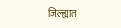जिल्ह्यात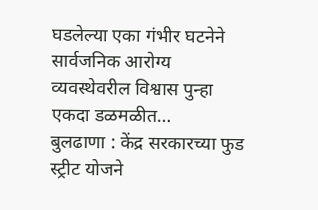घडलेल्या एका गंभीर घटनेने सार्वजनिक आरोग्य व्यवस्थेवरील विश्वास पुन्हा एकदा डळमळीत…
बुलढाणा : केंद्र सरकारच्या फुड स्ट्रीट योजने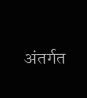अंतर्गत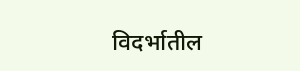विदर्भातील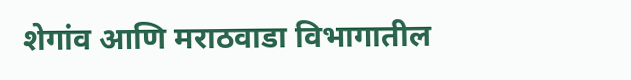शेगांव आणि मराठवाडा विभागातील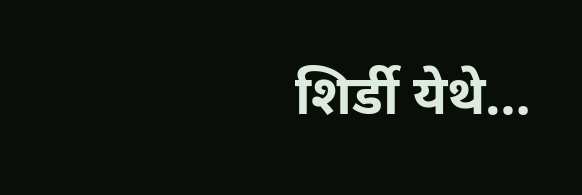शिर्डी येथे…